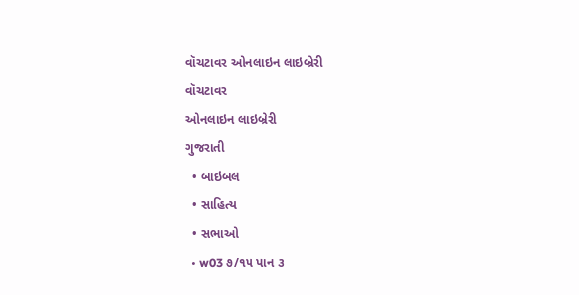વૉચટાવર ઓનલાઇન લાઇબ્રેરી
વૉચટાવર
ઓનલાઇન લાઇબ્રેરી
ગુજરાતી
  • બાઇબલ
  • સાહિત્ય
  • સભાઓ
  • w03 ૭/૧૫ પાન ૩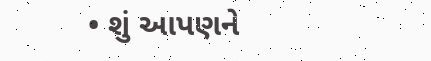• શું આપણને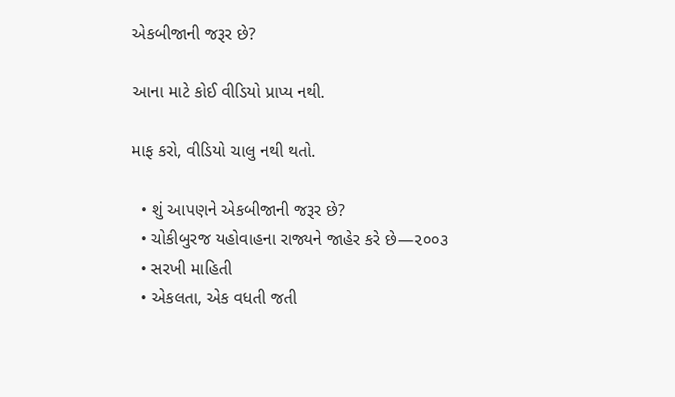એકબીજાની જરૂર છે?

આના માટે કોઈ વીડિયો પ્રાપ્ય નથી.

માફ કરો, વીડિયો ચાલુ નથી થતો.

  • શું આપણને એકબીજાની જરૂર છે?
  • ચોકીબુરજ યહોવાહના રાજ્યને જાહેર કરે છે—૨૦૦૩
  • સરખી માહિતી
  • એકલતા, એક વધતી જતી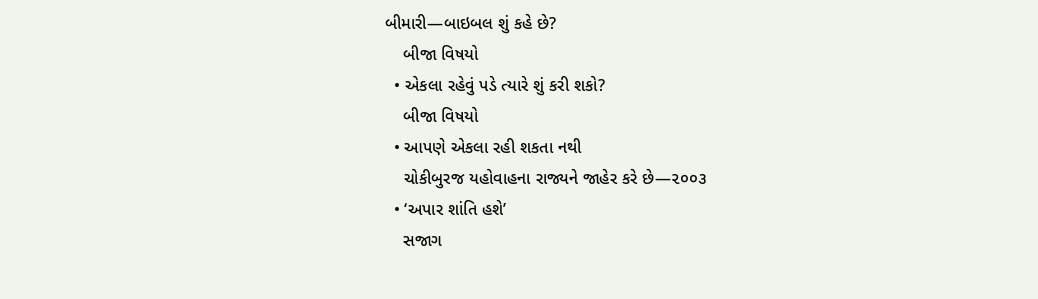બીમારી—બાઇબલ શું કહે છે?
    બીજા વિષયો
  • એકલા રહેવું પડે ત્યારે શું કરી શકો?
    બીજા વિષયો
  • આપણે એકલા રહી શકતા નથી
    ચોકીબુરજ યહોવાહના રાજ્યને જાહેર કરે છે—૨૦૦૩
  • ‘અપાર શાંતિ હશે’
    સજાગ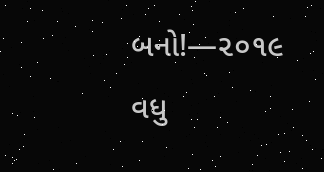બનો!—૨૦૧૯
વધુ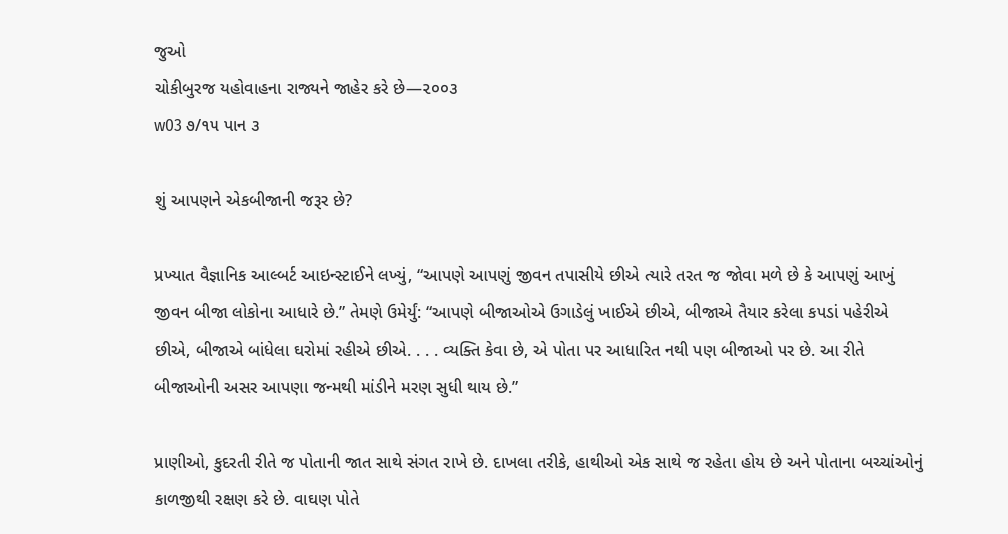જુઓ
ચોકીબુરજ યહોવાહના રાજ્યને જાહેર કરે છે—૨૦૦૩
w03 ૭/૧૫ પાન ૩

શું આપણને એકબીજાની જરૂર છે?

પ્રખ્યાત વૈજ્ઞાનિક આલ્બર્ટ આઇન્સ્ટાઈને લખ્યું, “આપણે આપણું જીવન તપાસીયે છીએ ત્યારે તરત જ જોવા મળે છે કે આપણું આખું જીવન બીજા લોકોના આધારે છે.” તેમણે ઉમેર્યું: “આપણે બીજાઓએ ઉગાડેલું ખાઈએ છીએ, બીજાએ તૈયાર કરેલા કપડાં પહેરીએ છીએ, બીજાએ બાંધેલા ઘરોમાં રહીએ છીએ. . . . વ્યક્તિ કેવા છે, એ પોતા પર આધારિત નથી પણ બીજાઓ પર છે. આ રીતે બીજાઓની અસર આપણા જન્મથી માંડીને મરણ સુધી થાય છે.”

પ્રાણીઓ, કુદરતી રીતે જ પોતાની જાત સાથે સંગત રાખે છે. દાખલા તરીકે, હાથીઓ એક સાથે જ રહેતા હોય છે અને પોતાના બચ્ચાંઓનું કાળજીથી રક્ષણ કરે છે. વાઘણ પોતે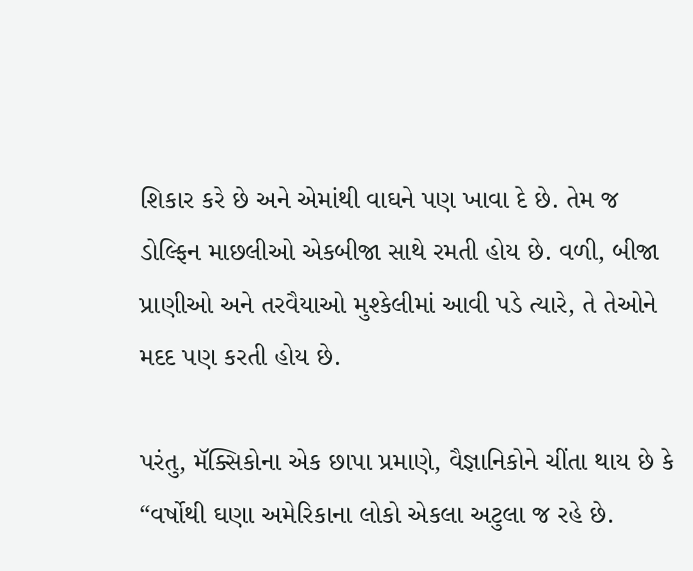શિકાર કરે છે અને એમાંથી વાઘને પણ ખાવા દે છે. તેમ જ ડોલ્ફિન માછલીઓ એકબીજા સાથે રમતી હોય છે. વળી, બીજા પ્રાણીઓ અને તરવૈયાઓ મુશ્કેલીમાં આવી પડે ત્યારે, તે તેઓને મદદ પણ કરતી હોય છે.

પરંતુ, મૅક્સિકોના એક છાપા પ્રમાણે, વૈજ્ઞાનિકોને ચીંતા થાય છે કે “વર્ષોથી ઘણા અમેરિકાના લોકો એકલા અટુલા જ રહે છે.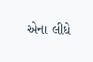એના લીધે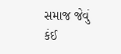સમાજ જેવું કંઈ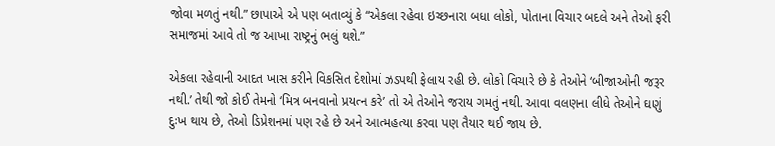જોવા મળતું નથી.” છાપાએ એ પણ બતાવ્યું કે “એકલા રહેવા ઇચ્છનારા બધા લોકો, પોતાના વિચાર બદલે અને તેઓ ફરી સમાજમાં આવે તો જ આખા રાષ્ટ્રનું ભલું થશે.”

એકલા રહેવાની આદત ખાસ કરીને વિકસિત દેશોમાં ઝડપથી ફેલાય રહી છે. લોકો વિચારે છે કે તેઓને ‘બીજાઓની જરૂર નથી.’ તેથી જો કોઈ તેમનો ‘મિત્ર બનવાનો પ્રયત્ન કરે’ તો એ તેઓને જરાય ગમતું નથી. આવા વલણના લીધે તેઓને ઘણું દુઃખ થાય છે, તેઓ ડિપ્રેશનમાં પણ રહે છે અને આત્મહત્યા કરવા પણ તૈયાર થઈ જાય છે.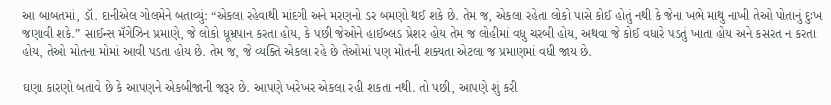આ બાબતમાં, ડૉ. દાનીએલ ગોલમેને બતાવ્યું: “એકલા રહેવાથી માંદગી અને મરણનો ડર બમણો થઈ શકે છે. તેમ જ, એકલા રહેતા લોકો પાસે કોઈ હોતું નથી કે જેના ખભે માથુ નાખી તેઓ પોતાનું દુઃખ જણાવી શકે.” સાઈન્સ મૅગેઝિન પ્રમાણે, જે લોકો ધૂમ્રપાન કરતા હોય, કે પછી જેઓને હાઈબ્લડ પ્રેશર હોય તેમ જ લોહીમાં વધુ ચરબી હોય, અથવા જે કોઈ વધારે પડતું ખાતા હોય અને કસરત ન કરતા હોય, તેઓ મોતના મોમાં આવી પડતા હોય છે. તેમ જ, જે વ્યક્તિ એકલા રહે છે તેઓમાં પણ મોતની શક્યતા એટલા જ પ્રમાણમાં વધી જાય છે.

ઘણા કારણો બતાવે છે કે આપણને એકબીજાની જરૂર છે. આપણે ખરેખર એકલા રહી શકતા નથી. તો પછી, આપણે શું કરી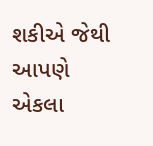શકીએ જેથી આપણે એકલા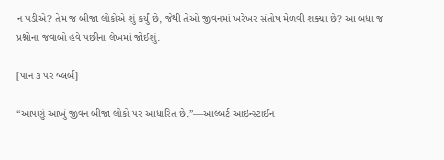ન પડીએ? તેમ જ બીજા લોકોએ શું કર્યું છે, જેથી તેઓ જીવનમાં ખરેખર સંતોષ મેળવી શક્યા છે? આ બધા જ પ્રશ્નોના જવાબો હવે પછીના લેખમાં જોઈશું.

[પાન ૩ પર બ્લર્બ]

“આપણું આખું જીવન બીજા લોકો પર આધારિત છે.”—આલ્બર્ટ આઇન્સ્ટાઈન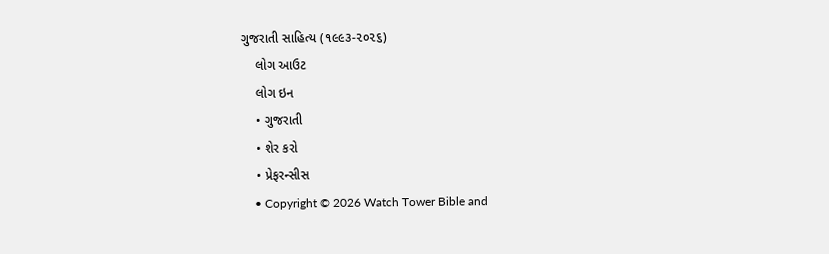ગુજરાતી સાહિત્ય (૧૯૯૩-૨૦૨૬)
    લોગ આઉટ
    લોગ ઇન
    • ગુજરાતી
    • શેર કરો
    • પ્રેફરન્સીસ
    • Copyright © 2026 Watch Tower Bible and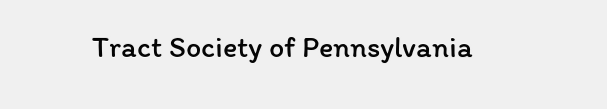Tract Society of Pennsylvania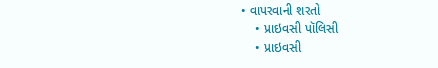• વાપરવાની શરતો
    • પ્રાઇવસી પૉલિસી
    • પ્રાઇવસી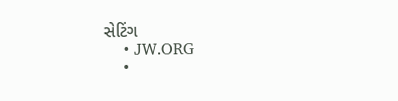સેટિંગ
    • JW.ORG
    •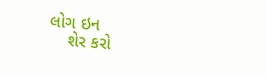લોગ ઇન
    શેર કરો